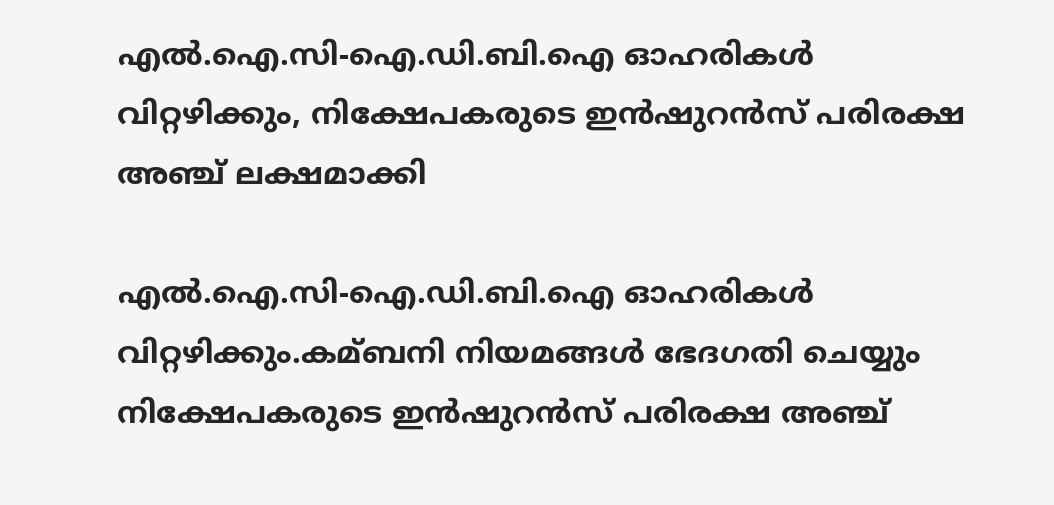എല്‍.ഐ.സി-ഐ.ഡി.ബി.ഐ ഓഹരികള്‍ വിറ്റഴിക്കും, നിക്ഷേപകരുടെ ഇന്‍ഷുറന്‍സ് പരിരക്ഷ അ‌ഞ്ച് ലക്ഷമാക്കി

എല്‍.ഐ.സി-ഐ.ഡി.ബി.ഐ ഓഹരികള്‍ വിറ്റഴിക്കും.കമ്ബനി നിയമങ്ങള്‍ ഭേദഗതി ചെയ്യും
നിക്ഷേപകരുടെ ഇന്‍ഷുറന്‍സ് പരിരക്ഷ അ‌ഞ്ച്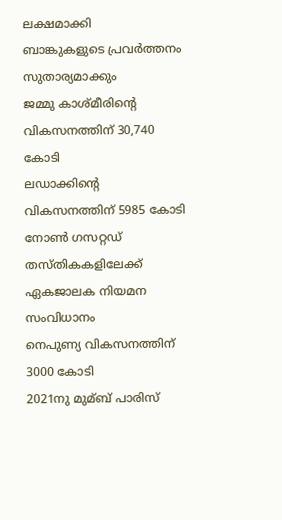ലക്ഷമാക്കി
ബാങ്കുകളുടെ പ്രവര്‍ത്തനം സുതാര്യമാക്കും
ജമ്മു കാശ്മീരിന്റെ വികസനത്തിന് 30,740 കോടി
ലഡാക്കിന്റെ വികസനത്തിന് 5985 കോടി
നോണ്‍ ഗസറ്റഡ് തസ്തികകളിലേക്ക് ഏകജാലക നിയമന സംവിധാനം
നെപുണ്യ വികസനത്തിന് 3000 കോടി
2021നു മുമ്ബ് പാരിസ്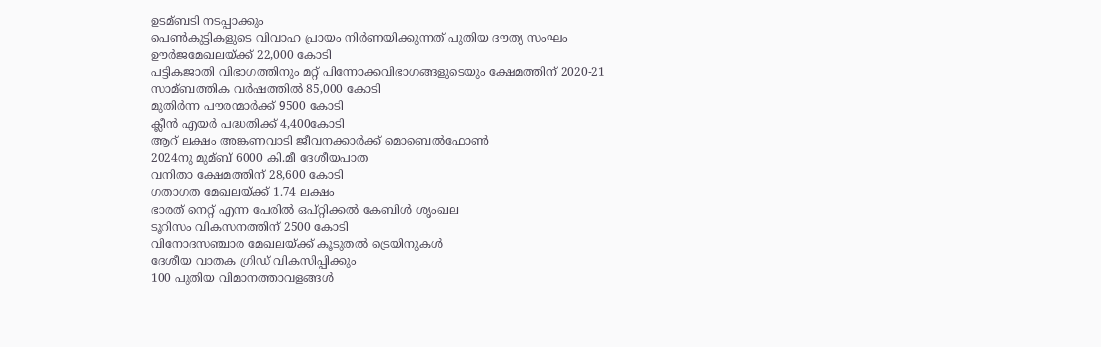ഉടമ്ബടി നടപ്പാക്കും
പെണ്‍കുട്ടികളുടെ വിവാഹ പ്രായം നിര്‍ണയിക്കുന്നത് പുതിയ ദൗത്യ സംഘം
ഊര്‍ജമേഖലയ്ക്ക് 22,000 കോടി
പട്ടികജാതി വിഭാഗത്തിനും മറ്റ് പിന്നോക്കവിഭാഗങ്ങളുടെയും ക്ഷേമത്തിന് 2020-21 സാമ്ബത്തിക വര്‍ഷത്തില്‍ 85,000 കോടി
മുതിര്‍ന്ന പൗരന്മാര്‍ക്ക് 9500 കോടി
ക്ലീന്‍ എയര്‍ പദ്ധതിക്ക് 4,400കോടി
ആറ് ലക്ഷം അങ്കണവാടി ജീവനക്കാര്‍ക്ക് മൊബെല്‍ഫോണ്‍
2024നു മുമ്ബ് 6000 കി.മീ ദേശീയപാത
വനിതാ ക്ഷേമത്തിന് 28,600 കോടി
ഗതാഗത മേഖലയ്ക്ക് 1.74 ലക്ഷം
ഭാരത് നെറ്റ് എന്ന പേരില്‍ ഒപ്‌റ്റിക്കല്‍ കേബിള്‍ ശൃംഖല
ടൂറിസം വികസനത്തിന് 2500 കോടി
വിനോദസഞ്ചാര മേഖലയ്ക്ക് കൂടുതല്‍ ട്രെയിനുകള്‍
ദേശീയ വാതക ഗ്രിഡ് വികസിപ്പിക്കും
100 പുതിയ വിമാനത്താവളങ്ങള്‍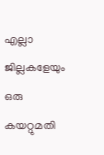എല്ലാ ജില്ലകളേയും ഒരു കയറ്റുമതി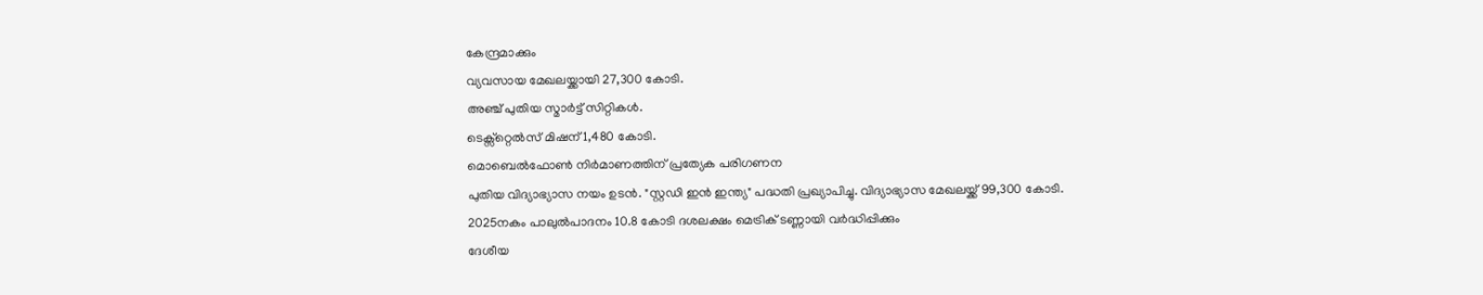കേന്ദ്രമാക്കും
വ്യവസായ മേഖലയ്ക്കായി 27,300 കോടി.
അഞ്ച് പുതിയ സ്മാര്‍ട്ട് സിറ്റികള്‍.
ടെക്സ്റ്റെല്‍സ് മിഷന് 1,480 കോടി.
മൊബെല്‍ഫോണ്‍ നിര്‍മാണത്തിന് പ്രത്യേക പരിഗണന
പുതിയ വിദ്യാഭ്യാസ നയം ഉടന്‍. "സ്റ്റഡി ഇന്‍ ഇന്ത്യ" പദ്ധതി പ്രഖ്യാപിച്ചു. വിദ്യാഭ്യാസ മേഖലയ്ക്ക് 99,300 കോടി.
2025നകം പാലുല്‍പാദനം 10.8 കോടി ദശലക്ഷം മെട്രിക് ടണ്ണായി വര്‍ദ്ധിപ്പിക്കും
ദേശീയ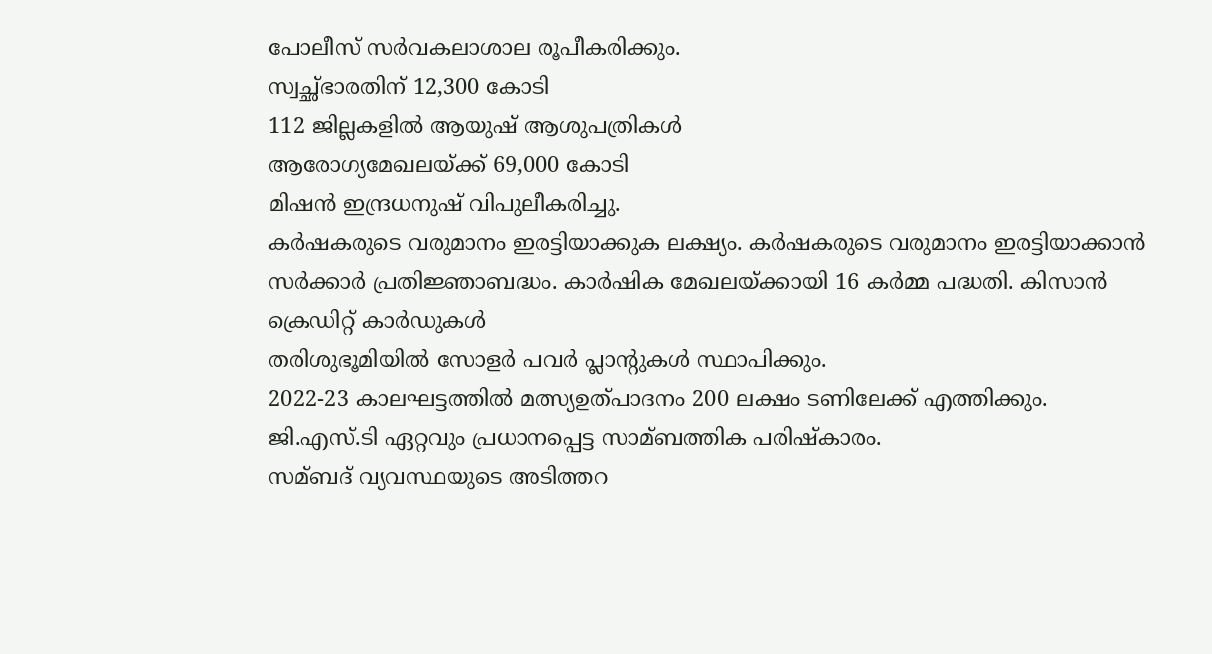പോലീസ് സര്‍വകലാശാല രൂപീകരിക്കും.
സ്വച്ഛ്ഭാരതിന് 12,300 കോടി
112 ജില്ലകളില്‍ ആയുഷ് ആശുപത്രികള്‍
ആരോഗ്യമേഖലയ്ക്ക് 69,000 കോടി
മിഷന്‍ ഇന്ദ്രധനുഷ് വിപുലീകരിച്ചു.
കര്‍ഷകരുടെ വരുമാനം ഇരട്ടിയാക്കുക ലക്ഷ്യം. കര്‍ഷകരുടെ വരുമാനം ഇരട്ടിയാക്കാന്‍ സര്‍ക്കാര്‍ പ്രതിജ്ഞാബദ്ധം. കാര്‍ഷിക മേഖലയ്ക്കായി 16 കര്‍മ്മ പദ്ധതി. കിസാന്‍ ക്രെഡിറ്റ് കാര്‍ഡുകള്‍
തരിശുഭൂമിയില്‍ സോളര്‍ പവര്‍ പ്ലാന്റുകള്‍ സ്ഥാപിക്കും.
2022-23 കാലഘട്ടത്തില്‍ മത്സ്യഉത്പാദനം 200 ലക്ഷം ടണിലേക്ക് എത്തിക്കും.
ജി.എസ്.ടി ഏറ്റവും പ്രധാനപ്പെട്ട സാമ്ബത്തിക പരിഷ്കാരം.
സമ്ബദ് വ്യവസ്ഥയുടെ അടിത്തറ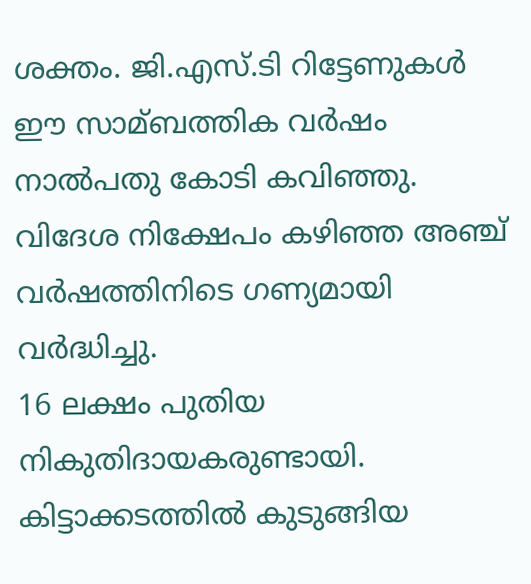ശക്തം. ജി.എസ്‌.ടി റിട്ടേണുകള്‍ ഈ സാമ്ബത്തിക വര്‍ഷം നാല്‍പതു കോടി കവിഞ്ഞു.
വിദേശ നിക്ഷേപം കഴിഞ്ഞ അ‌ഞ്ച് വര്‍ഷത്തിനിടെ ഗണ്യമായി വര്‍ദ്ധിച്ചു.
16 ലക്ഷം പുതിയ നികുതിദായകരുണ്ടായി.
കിട്ടാക്കടത്തില്‍ കുടുങ്ങിയ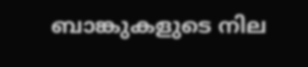ബാങ്കുകളുടെ നില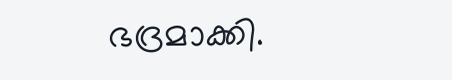ഭദ്രമാക്കി.